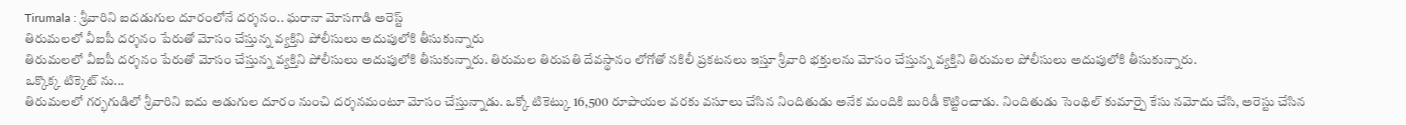Tirumala : శ్రీవారిని ఐదడుగుల దూరంలోనే దర్శనం.. ఘరానా మోసగాడి అరెస్ట్
తిరుమలలో వీఐపీ దర్శనం పేరుతో మోసం చేస్తున్న వ్యక్తిని పోలీసులు అదుపులోకి తీసుకున్నారు
తిరుమలలో వీఐపీ దర్శనం పేరుతో మోసం చేస్తున్న వ్యక్తిని పోలీసులు అదుపులోకి తీసుకున్నారు. తిరుమల తిరుపతి దేవస్థానం లోగోతో నకిలీ ప్రకటనలు ఇస్తూ శ్రీవారి భక్తులను మోసం చేస్తున్న వ్యక్తిని తిరుమల పోలీసులు అదుపులోకి తీసుకున్నారు.
ఒక్కొక్క టిక్కెట్ ను...
తిరుమలలో గర్భగుడిలో శ్రీవారిని ఐదు అడుగుల దూరం నుంచి దర్శనమంటూ మోసం చేస్తున్నాడు. ఒక్కో టికెట్కు 16,500 రూపాయల వరకు వసూలు చేసిన నిందితుడు అనేక మందికి బురిడీ కొట్టించాడు. నిందితుడు సెంథిల్ కుమార్పై కేసు నమోదు చేసి, అరెస్టు చేసిన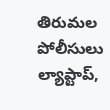తిరుమల పోలీసులు ల్యాప్టాప్,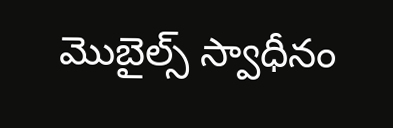మొబైల్స్ స్వాధీనం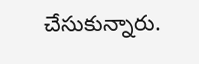చేసుకున్నారు.